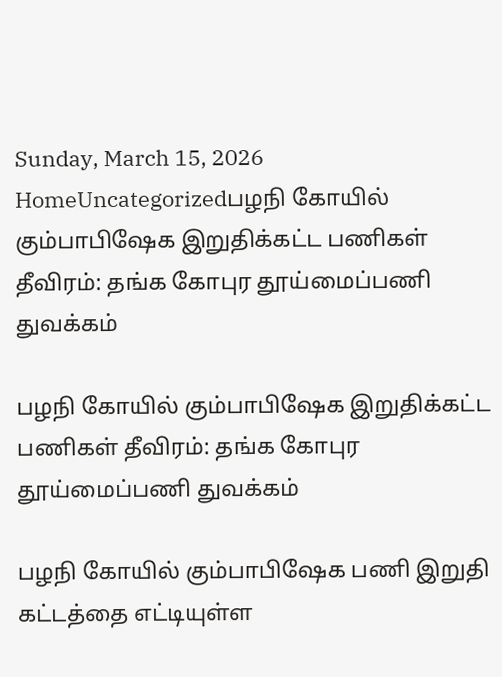Sunday, March 15, 2026
HomeUncategorizedபழநி கோயில் கும்பாபிஷேக இறுதிக்கட்ட பணிகள் தீவிரம்: தங்க கோபுர தூய்மைப்பணி துவக்கம்

பழநி கோயில் கும்பாபிஷேக இறுதிக்கட்ட பணிகள் தீவிரம்: தங்க கோபுர தூய்மைப்பணி துவக்கம்

பழநி கோயில் கும்பாபிஷேக பணி இறுதி கட்டத்தை எட்டியுள்ள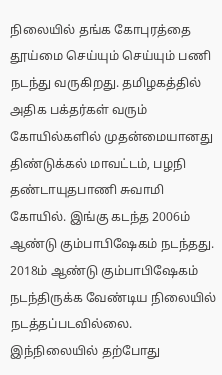நிலையில் தங்க கோபுரத்தை தூய்மை செய்யும் செய்யும் பணி நடந்து வருகிறது. தமிழகத்தில் அதிக பக்தர்கள் வரும் கோயில்களில் முதன்மையானது திண்டுக்கல் மாவட்டம், பழநி தண்டாயுதபாணி சுவாமி கோயில். இங்கு கடந்த 2006ம் ஆண்டு கும்பாபிஷேகம் நடந்தது. 2018ம் ஆண்டு கும்பாபிஷேகம் நடந்திருக்க வேண்டிய நிலையில் நடத்தப்படவில்லை. இந்நிலையில் தற்போது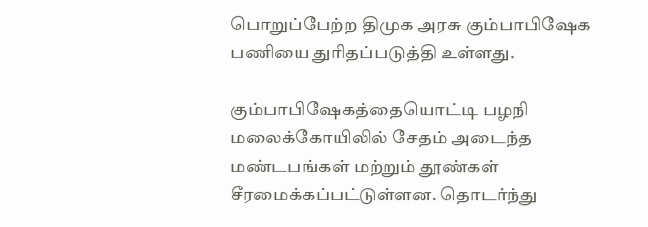பொறுப்பேற்ற திமுக அரசு கும்பாபிஷேக பணியை துரிதப்படுத்தி உள்ளது.

கும்பாபிஷேகத்தையொட்டி பழநி மலைக்கோயிலில் சேதம் அடைந்த மண்டபங்கள் மற்றும் தூண்கள் சீரமைக்கப்பட்டுள்ளன. தொடர்ந்து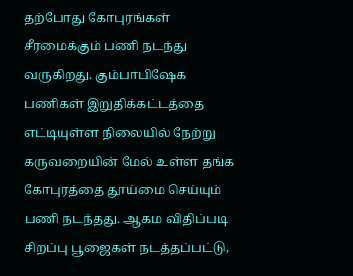தற்போது கோபுரங்கள் சீரமைக்கும் பணி நடந்து வருகிறது. கும்பாபிஷேக பணிகள் இறுதிக்கட்டத்தை எட்டியுள்ள நிலையில் நேற்று கருவறையின் மேல் உள்ள தங்க கோபுரத்தை தூய்மை செய்யும் பணி நடந்தது. ஆகம விதிப்படி சிறப்பு பூஜைகள் நடத்தப்பட்டு,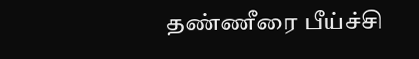தண்ணீரை பீய்ச்சி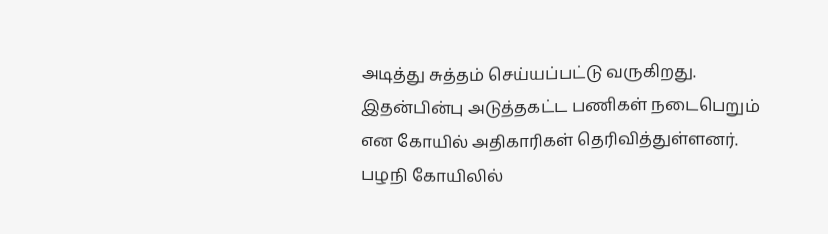அடித்து சுத்தம் செய்யப்பட்டு வருகிறது. இதன்பின்பு அடுத்தகட்ட பணிகள் நடைபெறும் என கோயில் அதிகாரிகள் தெரிவித்துள்ளனர். பழநி கோயிலில்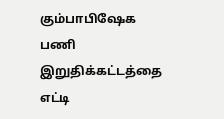கும்பாபிஷேக பணி இறுதிக்கட்டத்தை எட்டி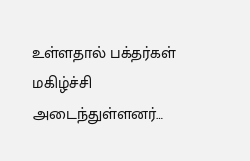உள்ளதால் பக்தர்கள் மகிழ்ச்சி அடைந்துள்ளனர்…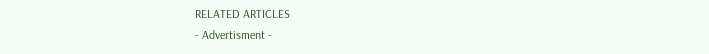RELATED ARTICLES
- Advertisment -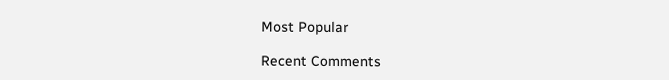Most Popular

Recent Comments